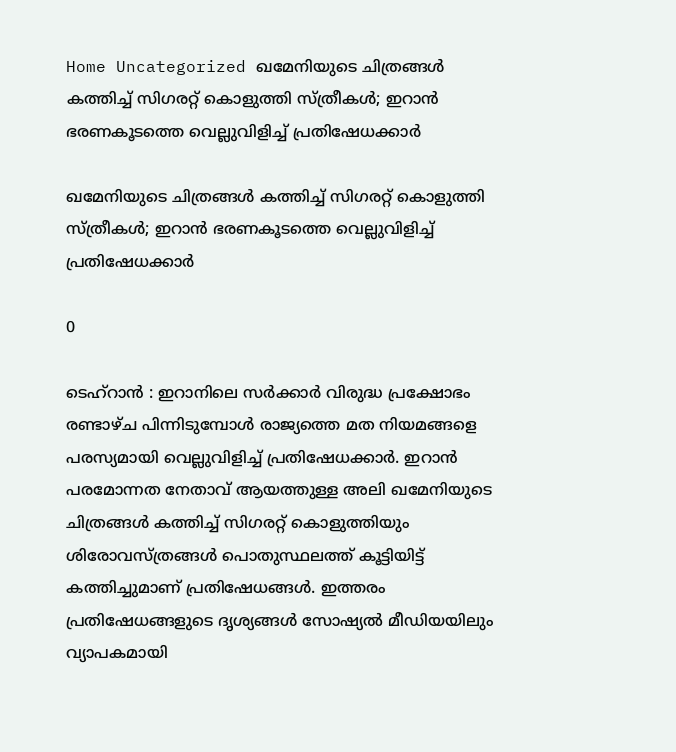Home Uncategorized ഖമേനിയുടെ ചിത്രങ്ങള്‍ കത്തിച്ച് സിഗരറ്റ് കൊളുത്തി സ്ത്രീകള്‍; ഇറാന്‍ ഭരണകൂടത്തെ വെല്ലുവിളിച്ച് പ്രതിഷേധക്കാര്‍

ഖമേനിയുടെ ചിത്രങ്ങള്‍ കത്തിച്ച് സിഗരറ്റ് കൊളുത്തി സ്ത്രീകള്‍; ഇറാന്‍ ഭരണകൂടത്തെ വെല്ലുവിളിച്ച് പ്രതിഷേധക്കാര്‍

0

ടെഹ്‌റാന്‍ : ഇറാനിലെ സര്‍ക്കാര്‍ വിരുദ്ധ പ്രക്ഷോഭം രണ്ടാഴ്ച പിന്നിടുമ്പോള്‍ രാജ്യത്തെ മത നിയമങ്ങളെ പരസ്യമായി വെല്ലുവിളിച്ച് പ്രതിഷേധക്കാര്‍. ഇറാന്‍ പരമോന്നത നേതാവ് ആയത്തുള്ള അലി ഖമേനിയുടെ ചിത്രങ്ങള്‍ കത്തിച്ച് സിഗരറ്റ് കൊളുത്തിയും ശിരോവസ്ത്രങ്ങള്‍ പൊതുസ്ഥലത്ത് കൂട്ടിയിട്ട് കത്തിച്ചുമാണ് പ്രതിഷേധങ്ങള്‍. ഇത്തരം പ്രതിഷേധങ്ങളുടെ ദൃശ്യങ്ങള്‍ സോഷ്യല്‍ മീഡിയയിലും വ്യാപകമായി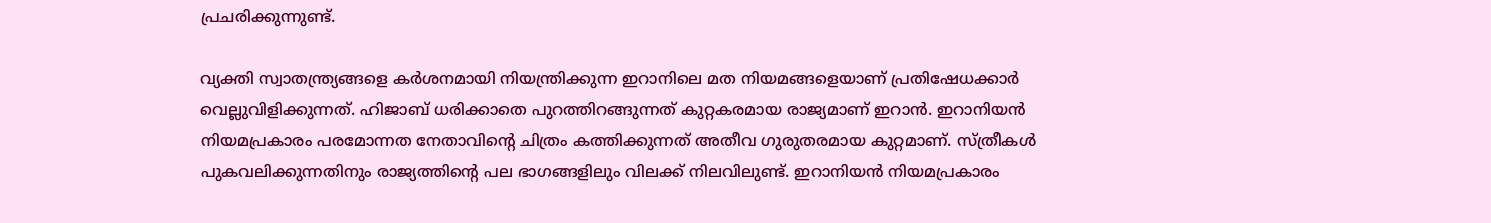പ്രചരിക്കുന്നുണ്ട്.

വ്യക്തി സ്വാതന്ത്ര്യങ്ങളെ കര്‍ശനമായി നിയന്ത്രിക്കുന്ന ഇറാനിലെ മത നിയമങ്ങളെയാണ് പ്രതിഷേധക്കാര്‍ വെല്ലുവിളിക്കുന്നത്. ഹിജാബ് ധരിക്കാതെ പുറത്തിറങ്ങുന്നത് കുറ്റകരമായ രാജ്യമാണ് ഇറാന്‍. ഇറാനിയന്‍ നിയമപ്രകാരം പരമോന്നത നേതാവിന്റെ ചിത്രം കത്തിക്കുന്നത് അതീവ ഗുരുതരമായ കുറ്റമാണ്. സ്ത്രീകള്‍ പുകവലിക്കുന്നതിനും രാജ്യത്തിന്റെ പല ഭാഗങ്ങളിലും വിലക്ക് നിലവിലുണ്ട്. ഇറാനിയന്‍ നിയമപ്രകാരം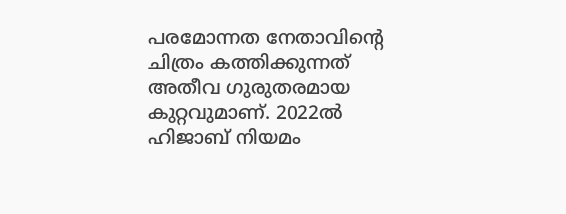പരമോന്നത നേതാവിന്റെ ചിത്രം കത്തിക്കുന്നത് അതീവ ഗുരുതരമായ കുറ്റവുമാണ്. 2022ല്‍ ഹിജാബ് നിയമം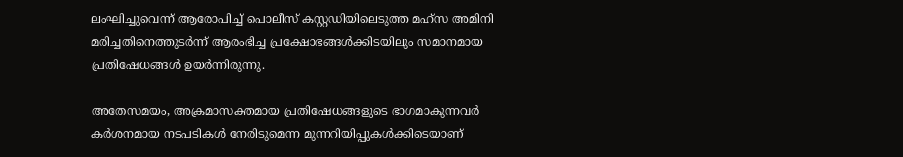ലംഘിച്ചുവെന്ന് ആരോപിച്ച് പൊലീസ് കസ്റ്റഡിയിലെടുത്ത മഹ്‌സ അമിനി മരിച്ചതിനെത്തുടര്‍ന്ന് ആരംഭിച്ച പ്രക്ഷോഭങ്ങള്‍ക്കിടയിലും സമാനമായ പ്രതിഷേധങ്ങള്‍ ഉയര്‍ന്നിരുന്നു.

അതേസമയം, അക്രമാസക്തമായ പ്രതിഷേധങ്ങളുടെ ഭാഗമാകുന്നവര്‍ കര്‍ശനമായ നടപടികള്‍ നേരിടുമെന്ന മുന്നറിയിപ്പുകള്‍ക്കിടെയാണ്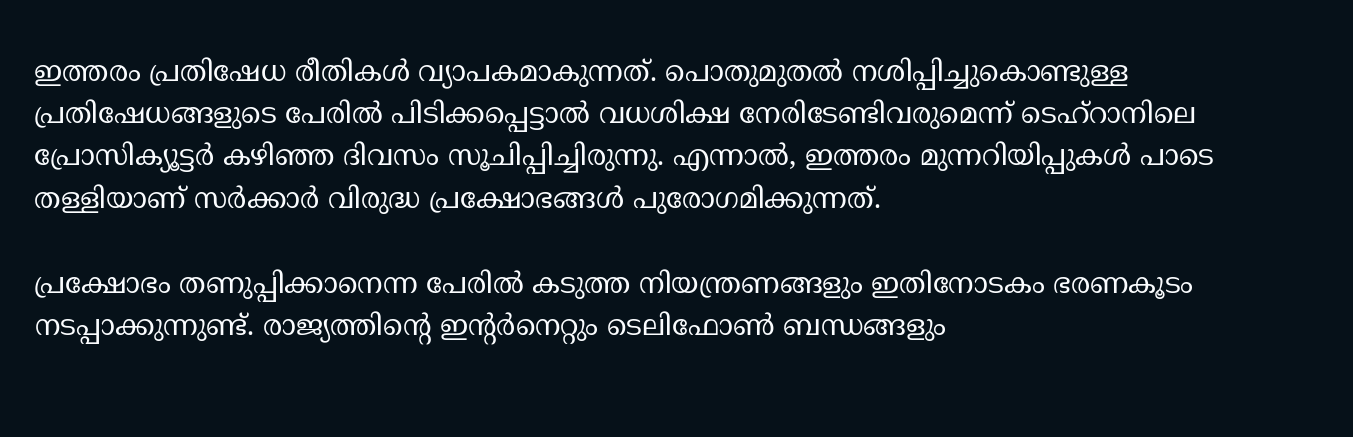ഇത്തരം പ്രതിഷേധ രീതികള്‍ വ്യാപകമാകുന്നത്. പൊതുമുതല്‍ നശിപ്പിച്ചുകൊണ്ടുള്ള പ്രതിഷേധങ്ങളുടെ പേരില്‍ പിടിക്കപ്പെട്ടാല്‍ വധശിക്ഷ നേരിടേണ്ടിവരുമെന്ന് ടെഹ്റാനിലെ പ്രോസിക്യൂട്ടര്‍ കഴിഞ്ഞ ദിവസം സൂചിപ്പിച്ചിരുന്നു. എന്നാല്‍, ഇത്തരം മുന്നറിയിപ്പുകള്‍ പാടെ തള്ളിയാണ് സര്‍ക്കാര്‍ വിരുദ്ധ പ്രക്ഷോഭങ്ങള്‍ പുരോഗമിക്കുന്നത്.

പ്രക്ഷോഭം തണുപ്പിക്കാനെന്ന പേരില്‍ കടുത്ത നിയന്ത്രണങ്ങളും ഇതിനോടകം ഭരണകൂടം നടപ്പാക്കുന്നുണ്ട്. രാജ്യത്തിന്റെ ഇന്റര്‍നെറ്റും ടെലിഫോണ്‍ ബന്ധങ്ങളും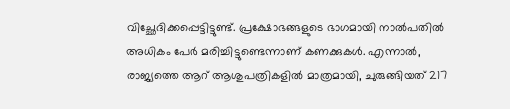വിച്ഛേദിക്കപ്പെട്ടിട്ടുണ്ട്. പ്രക്ഷോഭങ്ങളുടെ ഭാഗമായി നാല്‍പതില്‍ അധികം പേര്‍ മരിച്ചിട്ടുണ്ടെന്നാണ് കണക്കുകള്‍. എന്നാല്‍, രാജ്യത്തെ ആറ് ആശുപത്രികളില്‍ മാത്രമായി, ചുരുങ്ങിയത് 217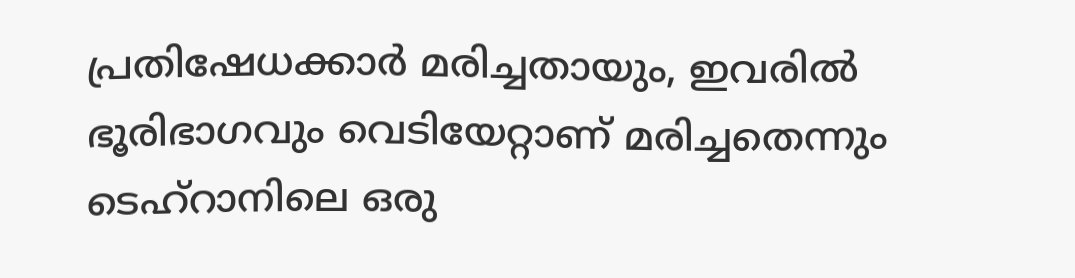പ്രതിഷേധക്കാര്‍ മരിച്ചതായും, ഇവരില്‍ ഭൂരിഭാഗവും വെടിയേറ്റാണ് മരിച്ചതെന്നും ടെഹ്റാനിലെ ഒരു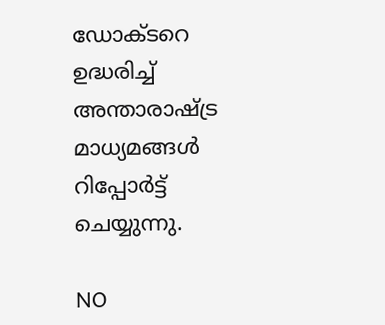ഡോക്ടറെ ഉദ്ധരിച്ച് അന്താരാഷ്ട്ര മാധ്യമങ്ങള്‍ റിപ്പോര്‍ട്ട് ചെയ്യുന്നു.

NO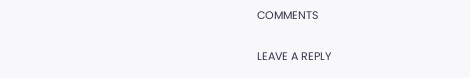COMMENTS

LEAVE A REPLY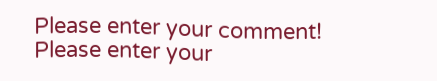Please enter your comment!
Please enter your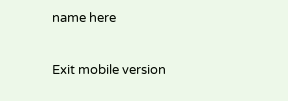name here

Exit mobile version